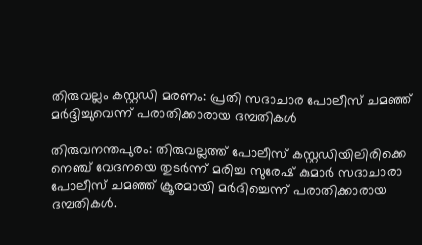തിരുവല്ലം കസ്റ്റഡി മരണം: പ്രതി സദാചാര പോലീസ് ചമഞ്ഞ് മര്‍ദ്ദിച്ചുവെന്ന് പരാതിക്കാരായ ദമ്പതികള്‍

തിരുവനന്തപുരം: തിരുവല്ലത്ത് പോലീസ് കസ്റ്റഡിയിലിരിക്കെ നെഞ്ച് വേദനയെ തുടര്‍ന്ന് മരിച്ച സുരേഷ് കുമാര്‍ സദാചാരാ പോലീസ് ചമഞ്ഞ് ക്രൂരമായി മര്‍ദിച്ചെന്ന് പരാതിക്കാരായ ദമ്പതികള്‍.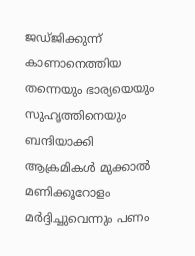ജഡ്ജിക്കുന്ന് കാണാനെത്തിയ തന്നെയും ഭാര്യയെയും സുഹൃത്തിനെയും ബന്ദിയാക്കി ആക്രമികള്‍ മുക്കാല്‍ മണിക്കൂറോളം മര്‍ദ്ദിച്ചുവെന്നും പണം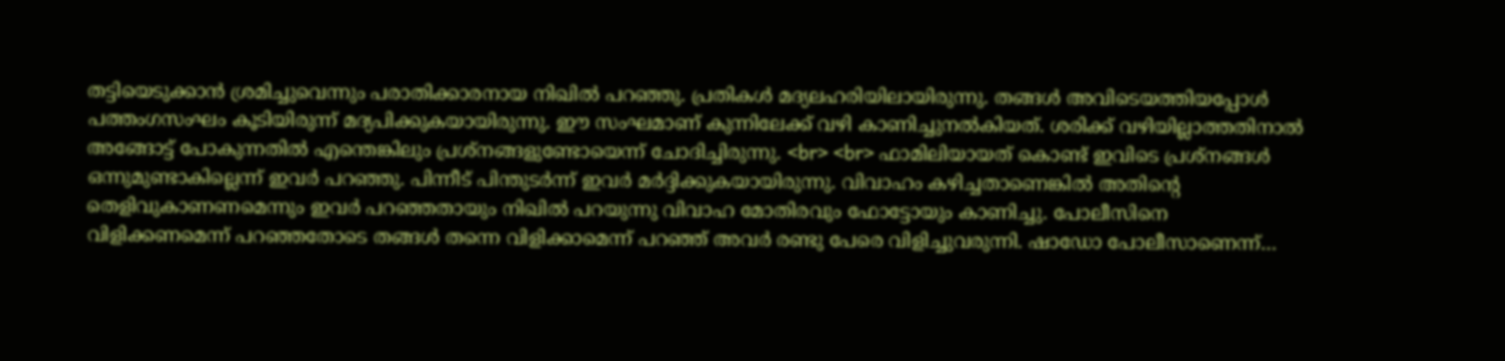തട്ടിയെടുക്കാന്‍ ശ്രമിച്ചുവെന്നും പരാതിക്കാരനായ നിഖില്‍ പറഞ്ഞു. പ്രതികള്‍ മദ്യലഹരിയിലായിരുന്നു. തങ്ങള്‍ അവിടെയത്തിയപ്പോള്‍ പത്തംഗസംഘം കൂടിയിരുന്ന് മദ്യപിക്കുകയായിരുന്നു. ഈ സംഘമാണ് കുന്നിലേക്ക് വഴി കാണിച്ചുനല്‍കിയത്. ശരിക്ക് വഴിയില്ലാത്തതിനാല്‍ അങ്ങോട്ട് പോകുന്നതില്‍ എന്തെങ്കിലും പ്രശ്നങ്ങളുണ്ടോയെന്ന് ചോദിച്ചിരുന്നു. <br> <br> ഫാമിലിയായത് കൊണ്ട് ഇവിടെ പ്രശ്നങ്ങള്‍ ഒന്നുമുണ്ടാകില്ലെന്ന് ഇവര്‍ പറഞ്ഞു. പിന്നീട് പിന്തുടര്‍ന്ന് ഇവര്‍ മര്‍ദ്ദിക്കുകയായിരുന്നു. വിവാഹം കഴിച്ചതാണെങ്കില്‍ അതിന്റെ തെളിവുകാണണമെന്നും ഇവര്‍ പറഞ്ഞതായും നിഖില്‍ പറയുന്നു വിവാഹ മോതിരവും ഫോട്ടോയും കാണിച്ചു. പോലീസിനെ വിളിക്കണമെന്ന് പറഞ്ഞതോടെ തങ്ങള്‍ തന്നെ വിളിക്കാമെന്ന് പറഞ്ഞ് അവര്‍ രണ്ടു പേരെ വിളിച്ചുവരുന്നി. ഷാഡോ പോലീസാണെന്ന്…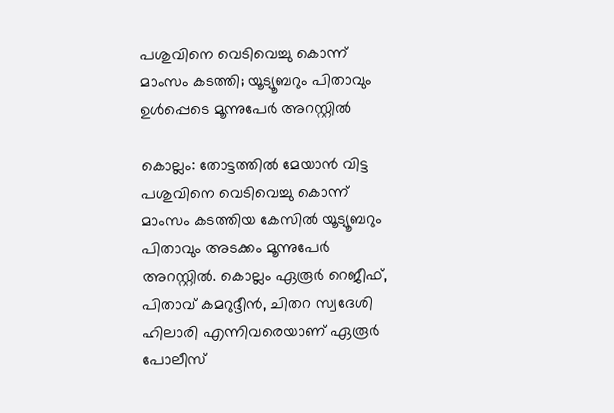പശുവിനെ വെടിവെച്ചു കൊന്ന് മാംസം കടത്തി; യൂട്യൂബറും പിതാവും ഉള്‍പ്പെടെ മൂന്നുപേര്‍ അറസ്റ്റില്‍

കൊല്ലം: തോട്ടത്തില്‍ മേയാന്‍ വിട്ട പശുവിനെ വെടിവെച്ചു കൊന്ന് മാംസം കടത്തിയ കേസില്‍ യൂട്യൂബറും പിതാവും അടക്കം മൂന്നുപേര്‍ അറസ്റ്റില്‍. കൊല്ലം ഏരൂര്‍ റെജീഫ്, പിതാവ് കമറുദ്ദീന്‍, ചിതറ സ്വദേശി ഹിലാരി എന്നിവരെയാണ് ഏരൂര്‍ പോലീസ്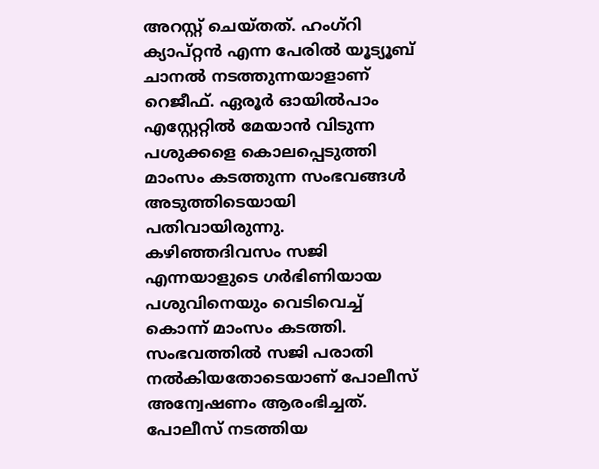അറസ്റ്റ് ചെയ്തത്. ഹംഗ്റി ക്യാപ്റ്റന്‍ എന്ന പേരില്‍ യൂട്യൂബ് ചാനല്‍ നടത്തുന്നയാളാണ് റെജീഫ്. ഏരൂര്‍ ഓയില്‍പാം എസ്റ്റേറ്റില്‍ മേയാന്‍ വിടുന്ന പശുക്കളെ കൊലപ്പെടുത്തി മാംസം കടത്തുന്ന സംഭവങ്ങള്‍ അടുത്തിടെയായി പതിവായിരുന്നു. കഴിഞ്ഞദിവസം സജി എന്നയാളുടെ ഗര്‍ഭിണിയായ പശുവിനെയും വെടിവെച്ച് കൊന്ന് മാംസം കടത്തി. സംഭവത്തില്‍ സജി പരാതി നല്‍കിയതോടെയാണ് പോലീസ് അന്വേഷണം ആരംഭിച്ചത്. പോലീസ് നടത്തിയ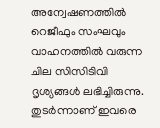അന്വേഷണത്തില്‍ റെജീഫും സംഘവും വാഹനത്തില്‍ വരുന്ന ചില സിസിടിവി ദൃശ്യങ്ങള്‍ ലഭിച്ചിരുന്നു. തുടര്‍ന്നാണ് ഇവരെ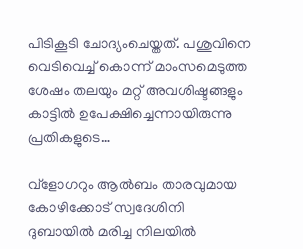പിടികൂടി ചോദ്യംചെയ്തത്. പശുവിനെ വെടിവെച്ച് കൊന്ന് മാംസമെടുത്ത ശേഷം തലയും മറ്റ് അവശിഷ്ടങ്ങളും കാട്ടില്‍ ഉപേക്ഷിച്ചെന്നായിരുന്നു പ്രതികളുടെ…

വ്‌ളോഗറും ആല്‍ബം താരവുമായ കോഴിക്കോട് സ്വദേശിനി ദുബായില്‍ മരിച്ച നിലയില്‍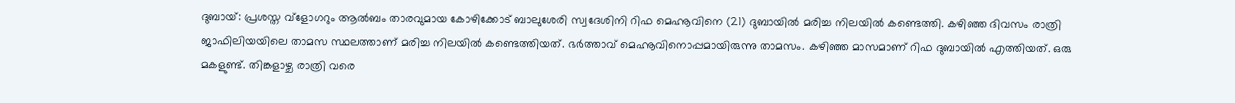ദുബായ്: പ്രശസ്ത വ്ളോഗറും ആല്‍ബം താരവുമായ കോഴിക്കോട് ബാലുശേരി സ്വദേശിനി റിഫ മെഹ്നൂവിനെ (21) ദുബായില്‍ മരിച്ച നിലയില്‍ കണ്ടെത്തി. കഴിഞ്ഞ ദിവസം രാത്രി ജാഫിലിയയിലെ താമസ സ്ഥലത്താണ് മരിച്ച നിലയില്‍ കണ്ടെത്തിയത്. ഭര്‍ത്താവ് മെഹ്നൂവിനൊപ്പമായിരുന്നു താമസം. കഴിഞ്ഞ മാസമാണ് റിഫ ദുബായില്‍ എത്തിയത്. ഒരു മകളുണ്ട്. തിങ്കളാഴ്ച രാത്രി വരെ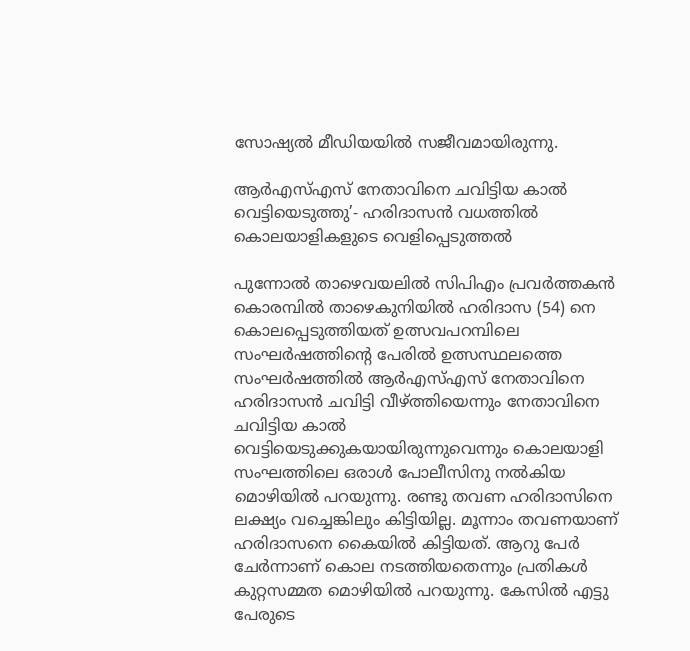സോഷ്യല്‍ മീഡിയയില്‍ സജീവമായിരുന്നു.

ആര്‍എസ്എസ് നേതാവിനെ ചവിട്ടിയ കാല്‍ വെട്ടിയെടുത്തു’- ഹരിദാസന്‍ വധത്തില്‍ കൊലയാളികളുടെ വെളിപ്പെടുത്തല്‍

പുന്നോല്‍ താഴെവയലില്‍ സിപിഎം പ്രവര്‍ത്തകന്‍ കൊരമ്പില്‍ താഴെകുനിയില്‍ ഹരിദാസ (54) നെ കൊലപ്പെടുത്തിയത് ഉത്സവപറമ്പിലെ സംഘര്‍ഷത്തിന്റെ പേരില്‍ ഉത്സസ്ഥലത്തെ സംഘര്‍ഷത്തില്‍ ആര്‍എസ്എസ് നേതാവിനെ ഹരിദാസന്‍ ചവിട്ടി വീഴ്ത്തിയെന്നും നേതാവിനെ ചവിട്ടിയ കാല്‍ വെട്ടിയെടുക്കുകയായിരുന്നുവെന്നും കൊലയാളി സംഘത്തിലെ ഒരാള്‍ പോലീസിനു നല്‍കിയ മൊഴിയില്‍ പറയുന്നു. രണ്ടു തവണ ഹരിദാസിനെ ലക്ഷ്യം വച്ചെങ്കിലും കിട്ടിയില്ല. മൂന്നാം തവണയാണ് ഹരിദാസനെ കൈയില്‍ കിട്ടിയത്. ആറു പേര്‍ ചേര്‍ന്നാണ് കൊല നടത്തിയതെന്നും പ്രതികള്‍ കുറ്റസമ്മത മൊഴിയില്‍ പറയുന്നു. കേസില്‍ എട്ടു പേരുടെ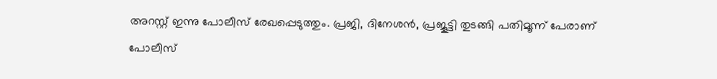അറസ്റ്റ് ഇന്നു പോലീസ് രേഖപ്പെടുത്തും. പ്രജി, ദിനേശന്‍, പ്രജൂട്ടി തുടങ്ങി പതിമൂന്ന് പേരാണ് പോലീസ്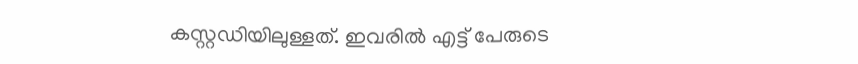കസ്റ്റഡിയിലുള്ളത്. ഇവരില്‍ എട്ട് പേരുടെ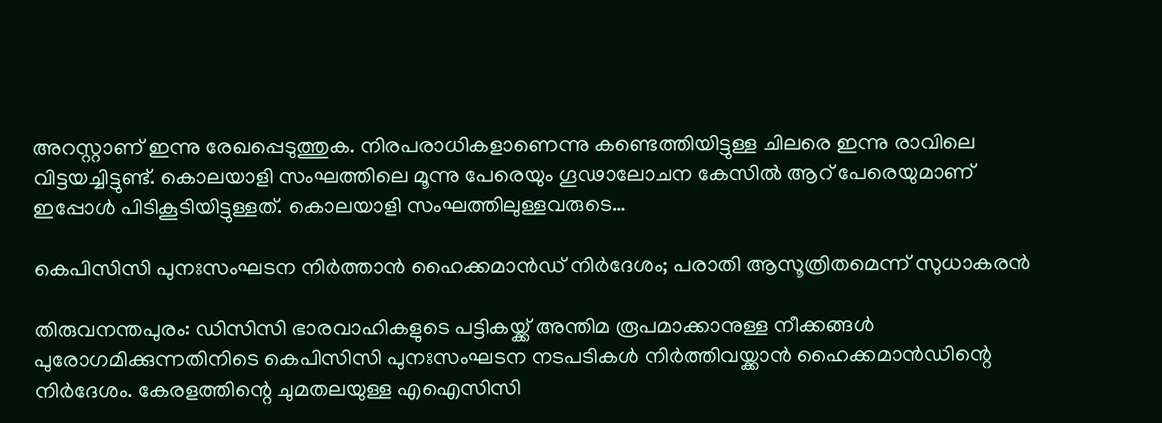അറസ്റ്റാണ് ഇന്നു രേഖപ്പെടുത്തുക. നിരപരാധികളാണെന്നു കണ്ടെത്തിയിട്ടുള്ള ചിലരെ ഇന്നു രാവിലെ വിട്ടയച്ചിട്ടുണ്ട്. കൊലയാളി സംഘത്തിലെ മൂന്നു പേരെയും ഗൂഢാലോചന കേസില്‍ ആറ് പേരെയുമാണ് ഇപ്പോള്‍ പിടികൂടിയിട്ടുള്ളത്. കൊലയാളി സംഘത്തിലുള്ളവരുടെ…

കെപിസിസി പുനഃസംഘടന നിര്‍ത്താന്‍ ഹൈക്കമാന്‍ഡ് നിര്‍ദേശം; പരാതി ആസൂത്രിതമെന്ന് സുധാകരന്‍

തിരുവനന്തപുരം: ഡിസിസി ഭാരവാഹികളുടെ പട്ടികയ്ക്ക് അന്തിമ രൂപമാക്കാനുള്ള നീക്കങ്ങള്‍ പുരോഗമിക്കുന്നതിനിടെ കെപിസിസി പുനഃസംഘടന നടപടികള്‍ നിര്‍ത്തിവയ്ക്കാന്‍ ഹൈക്കമാന്‍ഡിന്റെ നിര്‍ദേശം. കേരളത്തിന്റെ ചുമതലയുള്ള എഐസിസി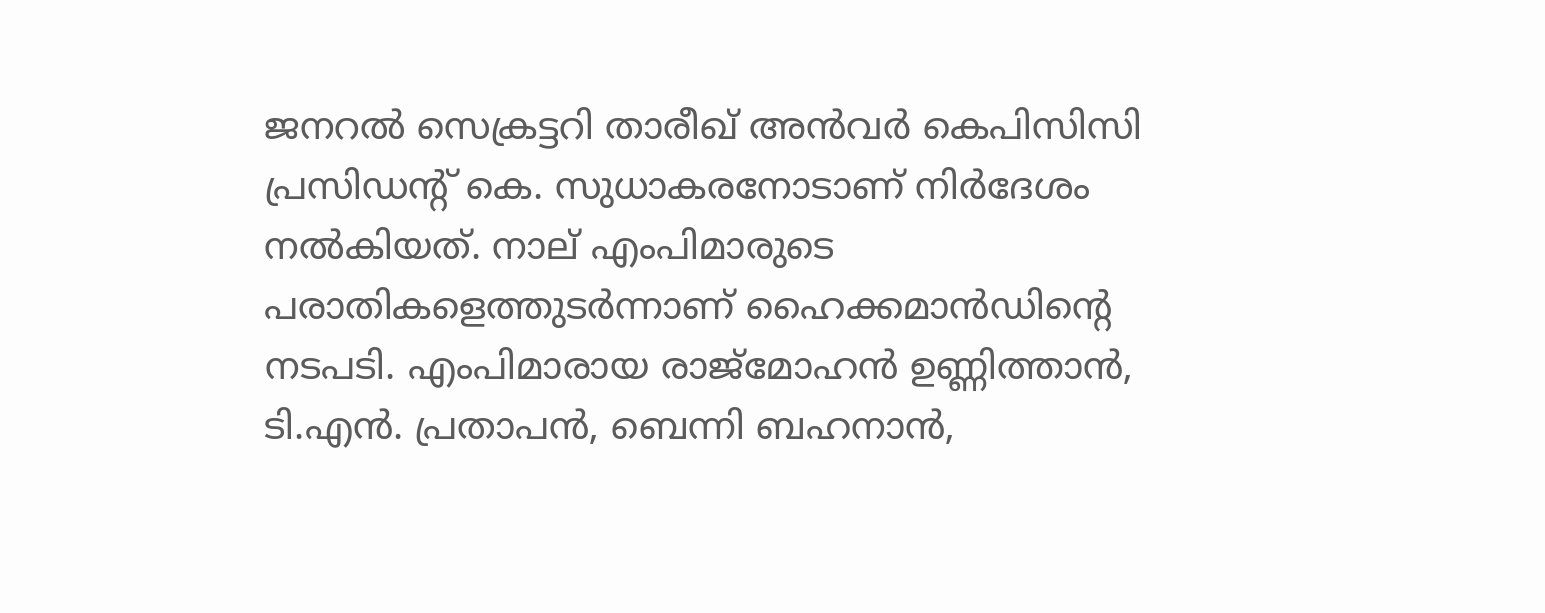ജനറല്‍ സെക്രട്ടറി താരീഖ് അന്‍വര്‍ കെപിസിസി പ്രസിഡന്റ് കെ. സുധാകരനോടാണ് നിര്‍ദേശം നല്‍കിയത്. നാല് എംപിമാരുടെ പരാതികളെത്തുടര്‍ന്നാണ് ഹൈക്കമാന്‍ഡിന്റെ നടപടി. എംപിമാരായ രാജ്‌മോഹന്‍ ഉണ്ണിത്താന്‍, ടി.എന്‍. പ്രതാപന്‍, ബെന്നി ബഹനാന്‍,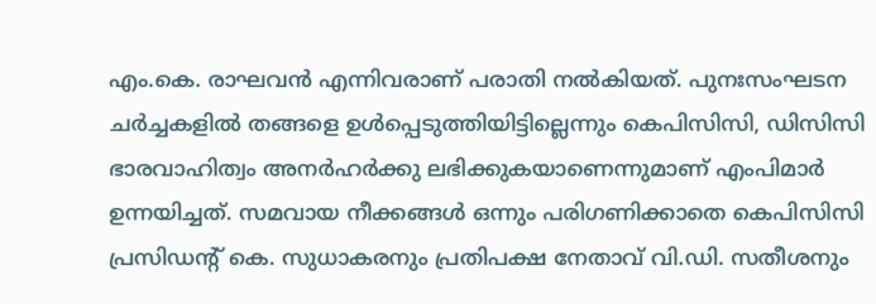എം.കെ. രാഘവന്‍ എന്നിവരാണ് പരാതി നല്‍കിയത്. പുനഃസംഘടന ചര്‍ച്ചകളില്‍ തങ്ങളെ ഉള്‍പ്പെടുത്തിയിട്ടില്ലെന്നും കെപിസിസി, ഡിസിസി ഭാരവാഹിത്വം അനര്‍ഹര്‍ക്കു ലഭിക്കുകയാണെന്നുമാണ് എംപിമാര്‍ ഉന്നയിച്ചത്. സമവായ നീക്കങ്ങള്‍ ഒന്നും പരിഗണിക്കാതെ കെപിസിസി പ്രസിഡന്റ് കെ. സുധാകരനും പ്രതിപക്ഷ നേതാവ് വി.ഡി. സതീശനും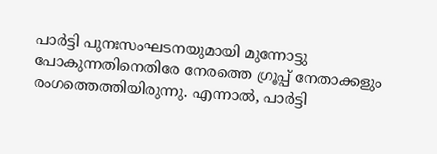പാര്‍ട്ടി പുനഃസംഘടനയുമായി മുന്നോട്ടു പോകുന്നതിനെതിരേ നേരത്തെ ഗ്രൂപ്പ് നേതാക്കളും രംഗത്തെത്തിയിരുന്നു. എന്നാല്‍, പാര്‍ട്ടി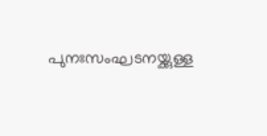പുനഃസംഘടനയ്ക്കുള്ള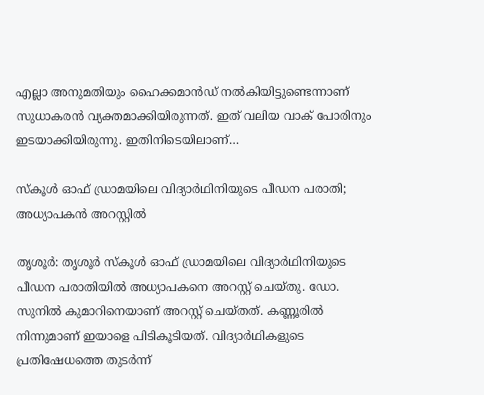എല്ലാ അനുമതിയും ഹൈക്കമാന്‍ഡ് നല്‍കിയിട്ടുണ്ടെന്നാണ് സുധാകരന്‍ വ്യക്തമാക്കിയിരുന്നത്. ഇത് വലിയ വാക് പോരിനും ഇടയാക്കിയിരുന്നു. ഇതിനിടെയിലാണ്…

സ്‌കൂള്‍ ഓഫ് ഡ്രാമയിലെ വിദ്യാര്‍ഥിനിയുടെ പീഡന പരാതി; അധ്യാപകന്‍ അറസ്റ്റില്‍

തൃശൂര്‍: തൃശൂര്‍ സ്‌കൂള്‍ ഓഫ് ഡ്രാമയിലെ വിദ്യാര്‍ഥിനിയുടെ പീഡന പരാതിയില്‍ അധ്യാപകനെ അറസ്റ്റ് ചെയ്തു. ഡോ. സുനില്‍ കുമാറിനെയാണ് അറസ്റ്റ് ചെയ്തത്. കണ്ണൂരില്‍ നിന്നുമാണ് ഇയാളെ പിടികൂടിയത്. വിദ്യാര്‍ഥികളുടെ പ്രതിഷേധത്തെ തുടര്‍ന്ന്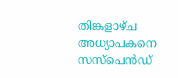തിങ്കളാഴ്ച അധ്യാപകനെ സസ്പെന്‍ഡ്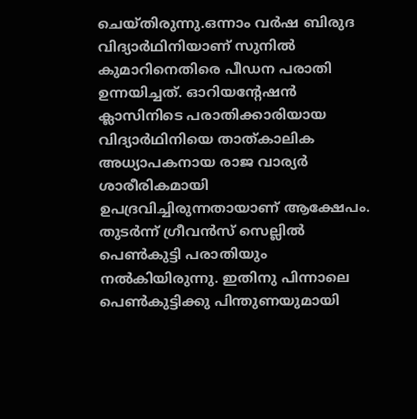ചെയ്തിരുന്നു.ഒന്നാം വര്‍ഷ ബിരുദ വിദ്യാര്‍ഥിനിയാണ് സുനില്‍ കുമാറിനെതിരെ പീഡന പരാതി ഉന്നയിച്ചത്. ഓറിയന്റേഷന്‍ ക്ലാസിനിടെ പരാതിക്കാരിയായ വിദ്യാര്‍ഥിനിയെ താത്കാലിക അധ്യാപകനായ രാജ വാര്യര്‍ ശാരീരികമായി ഉപദ്രവിച്ചിരുന്നതായാണ് ആക്ഷേപം. തുടര്‍ന്ന് ഗ്രീവന്‍സ് സെല്ലില്‍ പെണ്‍കുട്ടി പരാതിയും നല്‍കിയിരുന്നു. ഇതിനു പിന്നാലെ പെണ്‍കുട്ടിക്കു പിന്തുണയുമായി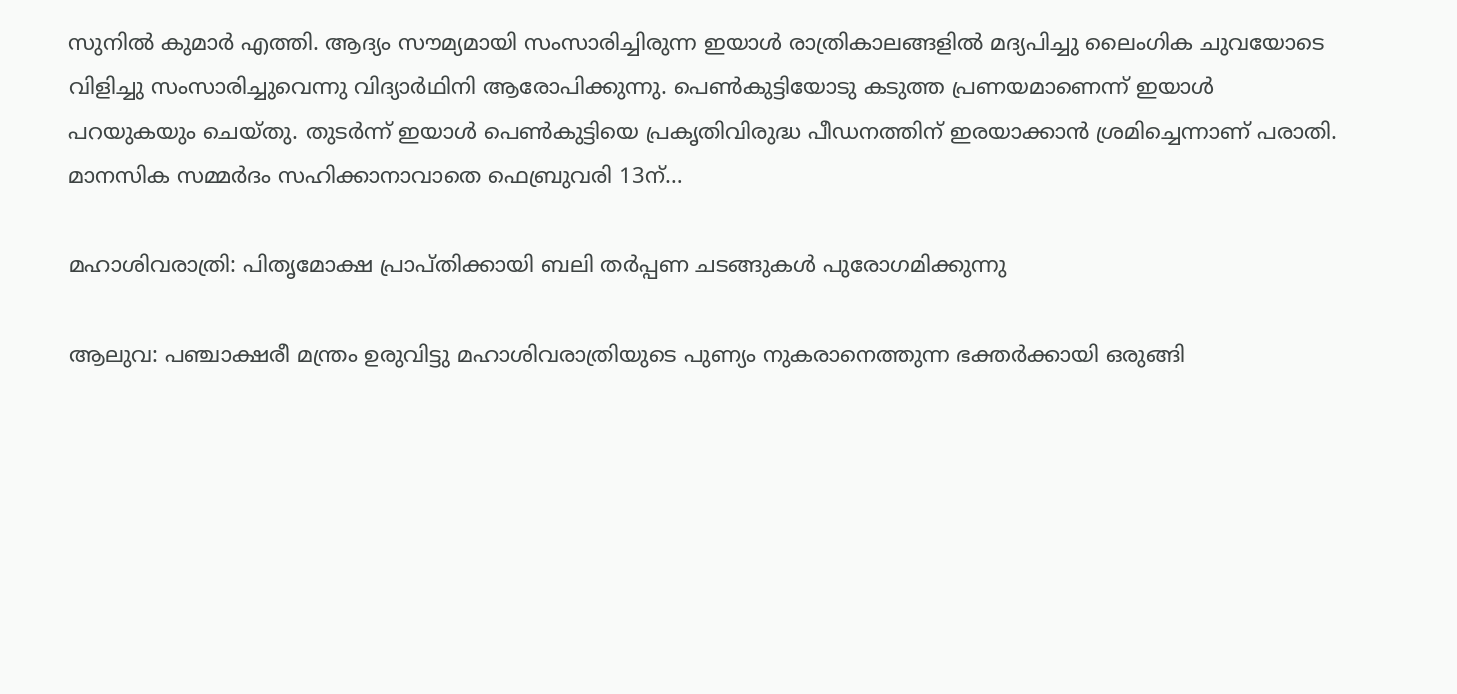സുനില്‍ കുമാര്‍ എത്തി. ആദ്യം സൗമ്യമായി സംസാരിച്ചിരുന്ന ഇയാള്‍ രാത്രികാലങ്ങളില്‍ മദ്യപിച്ചു ലൈംഗിക ചുവയോടെ വിളിച്ചു സംസാരിച്ചുവെന്നു വിദ്യാര്‍ഥിനി ആരോപിക്കുന്നു. പെണ്‍കുട്ടിയോടു കടുത്ത പ്രണയമാണെന്ന് ഇയാള്‍ പറയുകയും ചെയ്തു. തുടര്‍ന്ന് ഇയാള്‍ പെണ്‍കുട്ടിയെ പ്രകൃതിവിരുദ്ധ പീഡനത്തിന് ഇരയാക്കാന്‍ ശ്രമിച്ചെന്നാണ് പരാതി. മാനസിക സമ്മര്‍ദം സഹിക്കാനാവാതെ ഫെബ്രുവരി 13ന്…

മഹാശിവരാത്രി: പിതൃമോക്ഷ പ്രാപ്തിക്കായി ബലി തര്‍പ്പണ ചടങ്ങുകള്‍ പുരോഗമിക്കുന്നു

ആലുവ: പഞ്ചാക്ഷരീ മന്ത്രം ഉരുവിട്ടു മഹാശിവരാത്രിയുടെ പുണ്യം നുകരാനെത്തുന്ന ഭക്തര്‍ക്കായി ഒരുങ്ങി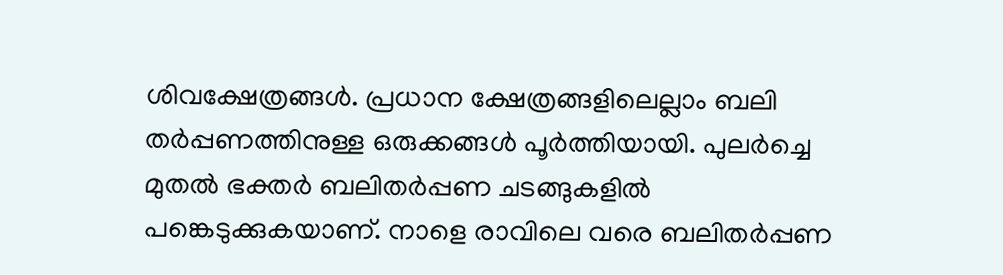ശിവക്ഷേത്രങ്ങള്‍. പ്രധാന ക്ഷേത്രങ്ങളിലെല്ലാം ബലി തര്‍പ്പണത്തിനുള്ള ഒരുക്കങ്ങള്‍ പൂര്‍ത്തിയായി. പുലര്‍ച്ചെ മുതല്‍ ഭക്തര്‍ ബലിതര്‍പ്പണ ചടങ്ങുകളില്‍ പങ്കെടുക്കുകയാണ്. നാളെ രാവിലെ വരെ ബലിതര്‍പ്പണ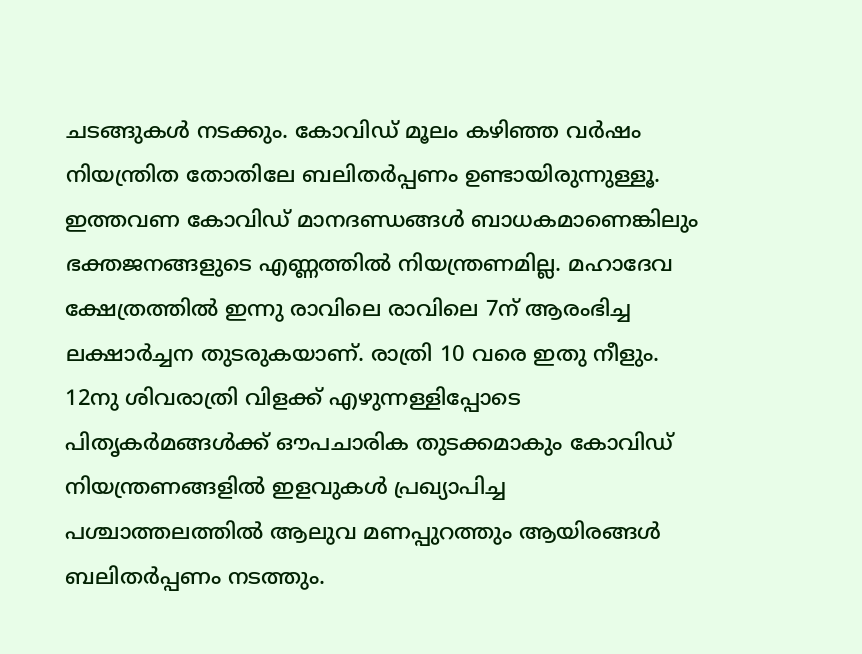ചടങ്ങുകള്‍ നടക്കും. കോവിഡ് മൂലം കഴിഞ്ഞ വര്‍ഷം നിയന്ത്രിത തോതിലേ ബലിതര്‍പ്പണം ഉണ്ടായിരുന്നുള്ളൂ. ഇത്തവണ കോവിഡ് മാനദണ്ഡങ്ങള്‍ ബാധകമാണെങ്കിലും ഭക്തജനങ്ങളുടെ എണ്ണത്തില്‍ നിയന്ത്രണമില്ല. മഹാദേവ ക്ഷേത്രത്തില്‍ ഇന്നു രാവിലെ രാവിലെ 7ന് ആരംഭിച്ച ലക്ഷാര്‍ച്ചന തുടരുകയാണ്. രാത്രി 10 വരെ ഇതു നീളും. 12നു ശിവരാത്രി വിളക്ക് എഴുന്നള്ളിപ്പോടെ പിതൃകര്‍മങ്ങള്‍ക്ക് ഔപചാരിക തുടക്കമാകും കോവിഡ് നിയന്ത്രണങ്ങളില്‍ ഇളവുകള്‍ പ്രഖ്യാപിച്ച പശ്ചാത്തലത്തില്‍ ആലുവ മണപ്പുറത്തും ആയിരങ്ങള്‍ ബലിതര്‍പ്പണം നടത്തും.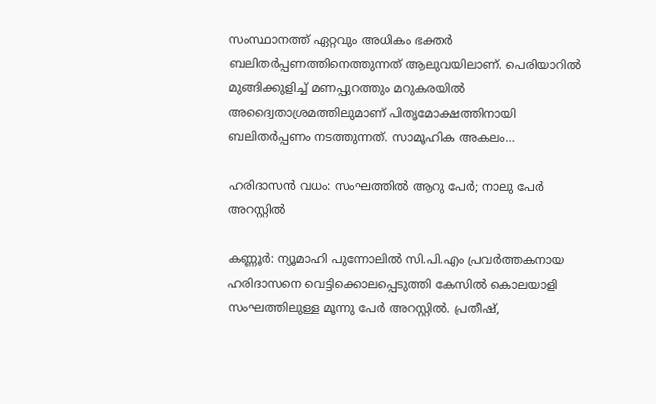സംസ്ഥാനത്ത് ഏറ്റവും അധികം ഭക്തര്‍ ബലിതര്‍പ്പണത്തിനെത്തുന്നത് ആലുവയിലാണ്. പെരിയാറില്‍ മുങ്ങിക്കുളിച്ച് മണപ്പുറത്തും മറുകരയില്‍ അദ്വൈതാശ്രമത്തിലുമാണ് പിതൃമോക്ഷത്തിനായി ബലിതര്‍പ്പണം നടത്തുന്നത്. സാമൂഹിക അകലം…

ഹരിദാസന്‍ വധം: സംഘത്തില്‍ ആറു പേര്‍; നാലു പേര്‍ അറസ്റ്റില്‍

കണ്ണൂര്‍: ന്യൂമാഹി പുന്നോലില്‍ സി.പി.എം പ്രവര്‍ത്തകനായ ഹരിദാസനെ വെട്ടിക്കൊലപ്പെടുത്തി കേസില്‍ കൊലയാളി സംഘത്തിലുള്ള മൂന്നു പേര്‍ അറസ്റ്റില്‍. പ്രതീഷ്,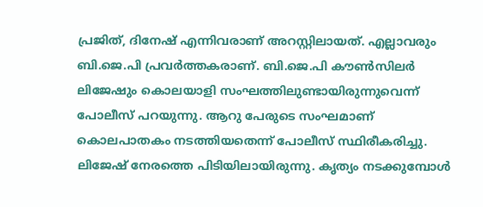പ്രജിത്, ദിനേഷ് എന്നിവരാണ് അറസ്റ്റിലായത്. എല്ലാവരും ബി.ജെ.പി പ്രവര്‍ത്തകരാണ്. ബി.ജെ.പി കൗണ്‍സിലര്‍ ലിജേഷും കൊലയാളി സംഘത്തിലുണ്ടായിരുന്നുവെന്ന് പോലീസ് പറയുന്നു. ആറു പേരുടെ സംഘമാണ് കൊലപാതകം നടത്തിയതെന്ന് പോലീസ് സ്ഥിരീകരിച്ചു. ലിജേഷ് നേരത്തെ പിടിയിലായിരുന്നു. കൃത്യം നടക്കുമ്പോള്‍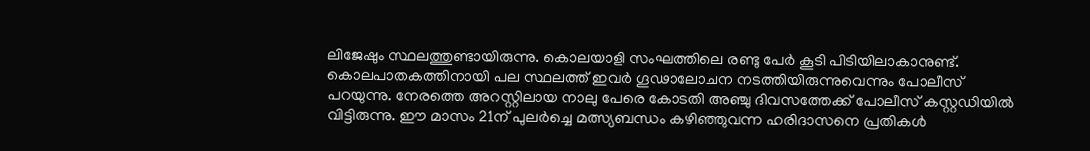ലിജേഷും സ്ഥലത്തുണ്ടായിരുന്നു. കൊലയാളി സംഘത്തിലെ രണ്ടു പേര്‍ കൂടി പിടിയിലാകാനുണ്ട്. കൊലപാതകത്തിനായി പല സ്ഥലത്ത് ഇവര്‍ ഗൂഢാലോചന നടത്തിയിരുന്നുവെന്നും പോലീസ് പറയുന്നു. നേരത്തെ അറസ്റ്റിലായ നാലു പേരെ കോടതി അഞ്ചു ദിവസത്തേക്ക് പോലീസ് കസ്റ്റഡിയില്‍ വിട്ടിരുന്നു. ഈ മാസം 21ന് പുലര്‍ച്ചെ മത്സ്യബന്ധം കഴിഞ്ഞുവന്ന ഹരിദാസനെ പ്രതികള്‍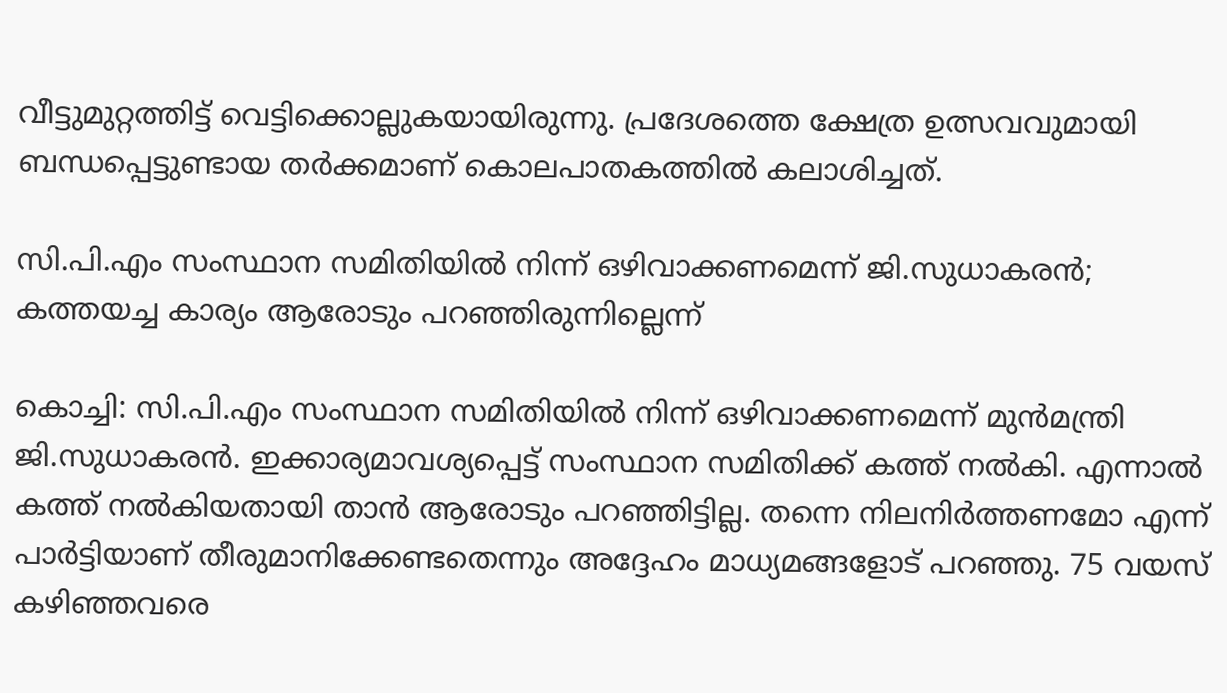വീട്ടുമുറ്റത്തിട്ട് വെട്ടിക്കൊല്ലുകയായിരുന്നു. പ്രദേശത്തെ ക്ഷേത്ര ഉത്സവവുമായി ബന്ധപ്പെട്ടുണ്ടായ തര്‍ക്കമാണ് കൊലപാതകത്തില്‍ കലാശിച്ചത്.

സി.പി.എം സംസ്ഥാന സമിതിയില്‍ നിന്ന് ഒഴിവാക്കണമെന്ന് ജി.സുധാകരന്‍; കത്തയച്ച കാര്യം ആരോടും പറഞ്ഞിരുന്നില്ലെന്ന്

കൊച്ചി: സി.പി.എം സംസ്ഥാന സമിതിയില്‍ നിന്ന് ഒഴിവാക്കണമെന്ന് മുന്‍മന്ത്രി ജി.സുധാകരന്‍. ഇക്കാര്യമാവശ്യപ്പെട്ട് സംസ്ഥാന സമിതിക്ക് കത്ത് നല്‍കി. എന്നാല്‍ കത്ത് നല്‍കിയതായി താന്‍ ആരോടും പറഞ്ഞിട്ടില്ല. തന്നെ നിലനിര്‍ത്തണമോ എന്ന് പാര്‍ട്ടിയാണ് തീരുമാനിക്കേണ്ടതെന്നും അദ്ദേഹം മാധ്യമങ്ങളോട് പറഞ്ഞു. 75 വയസ് കഴിഞ്ഞവരെ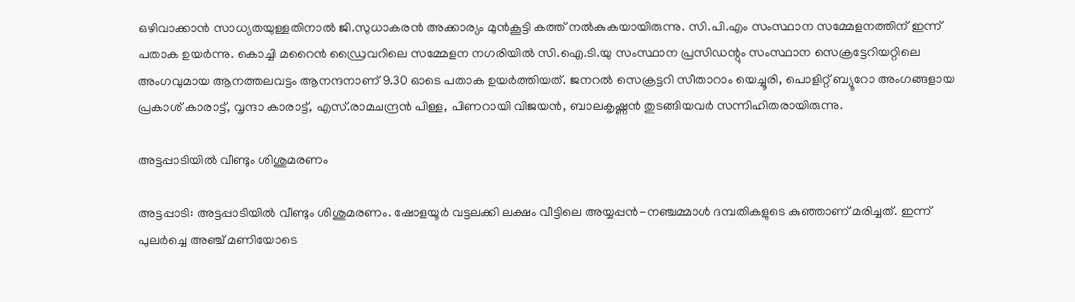ഒഴിവാക്കാന്‍ സാധ്യതയുള്ളതിനാല്‍ ജി.സുധാകരന്‍ അക്കാര്യം മുന്‍കൂട്ടി കത്ത് നല്‍കുകയായിരുന്നു. സി.പി.എം സംസ്ഥാന സമ്മേളനത്തിന് ഇന്ന് പതാക ഉയര്‍ന്നു. കൊച്ചി മറൈന്‍ ഡ്രൈവറിലെ സമ്മേളന നഗരിയില്‍ സി.ഐ.ടി.യു സംസ്ഥാന പ്രസിഡന്റും സംസ്ഥാന സെക്രട്ടേറിയറ്റിലെ അംഗവുമായ ആനത്തലവട്ടം ആനന്ദനാണ് 9.30 ഓടെ പതാക ഉയര്‍ത്തിയത്. ജനറല്‍ സെക്രട്ടറി സീതാറാം യെച്ചൂരി, പൊളിറ്റ് ബ്യൂറോ അംഗങ്ങളായ പ്രകാശ് കാരാട്ട്, വൃന്ദാ കാരാട്ട്, എസ്.രാമചന്ദ്രന്‍ പിള്ള, പിണറായി വിജയന്‍, ബാലകൃഷ്ണന്‍ തുടങ്ങിയവര്‍ സന്നിഹിതരായിരുന്നു.

അട്ടപ്പാടിയില്‍ വീണ്ടും ശിശുമരണം

അട്ടപ്പാടി: അട്ടപ്പാടിയില്‍ വീണ്ടും ശിശുമരണം. ഷോളയൂര്‍ വട്ടലക്കി ലക്ഷം വീട്ടിലെ അയ്യപ്പന്‍-നഞ്ചമ്മാള്‍ ദമ്പതികളുടെ കുഞ്ഞാണ് മരിച്ചത്. ഇന്ന് പുലര്‍ച്ചെ അഞ്ച് മണിയോടെ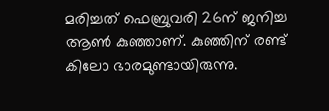മരിച്ചത് ഫെബ്രുവരി 26ന് ജനിച്ച ആണ്‍ കുഞ്ഞാണ്. കുഞ്ഞിന് രണ്ട് കിലോ ഭാരമുണ്ടായിരുന്നു.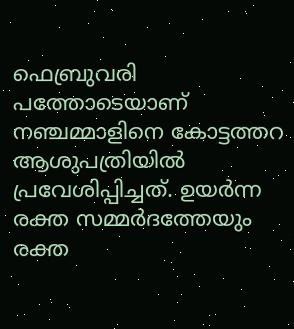ഫെബ്രുവരി പത്തോടെയാണ് നഞ്ചമ്മാളിനെ കോട്ടത്തറ ആശുപത്രിയില്‍ പ്രവേശിപ്പിച്ചത്. ഉയര്‍ന്ന രക്ത സമ്മര്‍ദത്തേയും രക്ത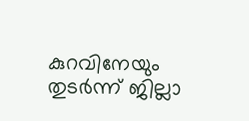കുറവിനേയും തുടര്‍ന്ന് ജില്ലാ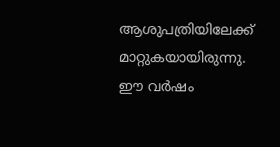ആശുപത്രിയിലേക്ക് മാറ്റുകയായിരുന്നു. ഈ വര്‍ഷം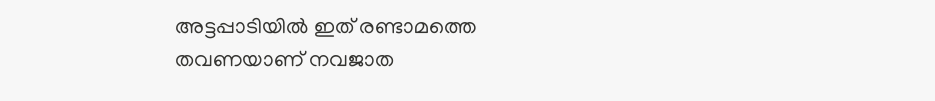അട്ടപ്പാടിയില്‍ ഇത് രണ്ടാമത്തെ തവണയാണ് നവജാത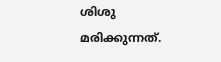ശിശു മരിക്കുന്നത്.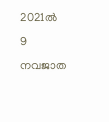2021ല്‍ 9 നവജാത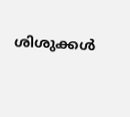ശിശുക്കള്‍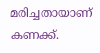മരിച്ചതായാണ് കണക്ക്.